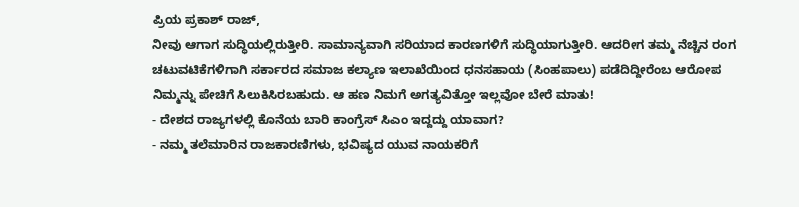ಪ್ರಿಯ ಪ್ರಕಾಶ್ ರಾಜ್,
ನೀವು ಆಗಾಗ ಸುದ್ಧಿಯಲ್ಲಿರುತ್ತೀರಿ. ಸಾಮಾನ್ಯವಾಗಿ ಸರಿಯಾದ ಕಾರಣಗಳಿಗೆ ಸುದ್ಧಿಯಾಗುತ್ತೀರಿ. ಆದರೀಗ ತಮ್ಮ ನೆಚ್ಚಿನ ರಂಗ ಚಟುವಟಿಕೆಗಳಿಗಾಗಿ ಸರ್ಕಾರದ ಸಮಾಜ ಕಲ್ಯಾಣ ಇಲಾಖೆಯಿಂದ ಧನಸಹಾಯ (ಸಿಂಹಪಾಲು) ಪಡೆದಿದ್ದೀರೆಂಬ ಆರೋಪ ನಿಮ್ಮನ್ನು ಪೇಚಿಗೆ ಸಿಲುಕಿಸಿರಬಹುದು. ಆ ಹಣ ನಿಮಗೆ ಅಗತ್ಯವಿತ್ತೋ ಇಲ್ಲವೋ ಬೇರೆ ಮಾತು!
- ದೇಶದ ರಾಜ್ಯಗಳಲ್ಲಿ ಕೊನೆಯ ಬಾರಿ ಕಾಂಗ್ರೆಸ್ ಸಿಎಂ ಇದ್ದದ್ದು ಯಾವಾಗ?
- ನಮ್ಮ ತಲೆಮಾರಿನ ರಾಜಕಾರಣಿಗಳು, ಭವಿಷ್ಯದ ಯುವ ನಾಯಕರಿಗೆ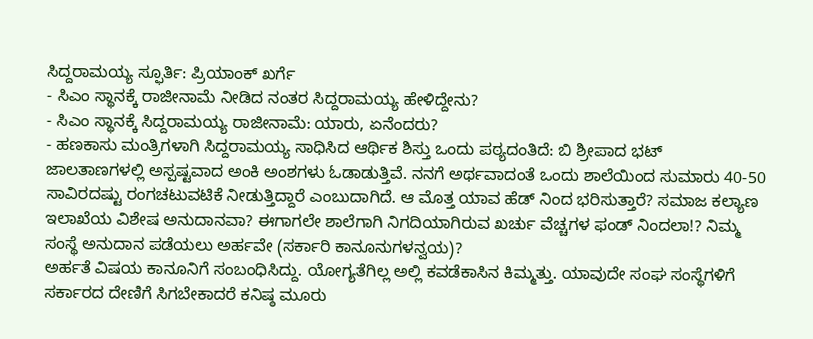ಸಿದ್ದರಾಮಯ್ಯ ಸ್ಫೂರ್ತಿ: ಪ್ರಿಯಾಂಕ್ ಖರ್ಗೆ
- ಸಿಎಂ ಸ್ಥಾನಕ್ಕೆ ರಾಜೀನಾಮೆ ನೀಡಿದ ನಂತರ ಸಿದ್ದರಾಮಯ್ಯ ಹೇಳಿದ್ದೇನು?
- ಸಿಎಂ ಸ್ಥಾನಕ್ಕೆ ಸಿದ್ದರಾಮಯ್ಯ ರಾಜೀನಾಮೆ: ಯಾರು, ಏನೆಂದರು?
- ಹಣಕಾಸು ಮಂತ್ರಿಗಳಾಗಿ ಸಿದ್ದರಾಮಯ್ಯ ಸಾಧಿಸಿದ ಆರ್ಥಿಕ ಶಿಸ್ತು ಒಂದು ಪಠ್ಯದಂತಿದೆ: ಬಿ ಶ್ರೀಪಾದ ಭಟ್
ಜಾಲತಾಣಗಳಲ್ಲಿ ಅಸ್ಪಷ್ಟವಾದ ಅಂಕಿ ಅಂಶಗಳು ಓಡಾಡುತ್ತಿವೆ. ನನಗೆ ಅರ್ಥವಾದಂತೆ ಒಂದು ಶಾಲೆಯಿಂದ ಸುಮಾರು 40-50 ಸಾವಿರದಷ್ಟು ರಂಗಚಟುವಟಿಕೆ ನೀಡುತ್ತಿದ್ದಾರೆ ಎಂಬುದಾಗಿದೆ. ಆ ಮೊತ್ತ ಯಾವ ಹೆಡ್ ನಿಂದ ಭರಿಸುತ್ತಾರೆ? ಸಮಾಜ ಕಲ್ಯಾಣ ಇಲಾಖೆಯ ವಿಶೇಷ ಅನುದಾನವಾ? ಈಗಾಗಲೇ ಶಾಲೆಗಾಗಿ ನಿಗದಿಯಾಗಿರುವ ಖರ್ಚು ವೆಚ್ಚಗಳ ಫಂಡ್ ನಿಂದಲಾ!? ನಿಮ್ಮ ಸಂಸ್ಥೆ ಅನುದಾನ ಪಡೆಯಲು ಅರ್ಹವೇ (ಸರ್ಕಾರಿ ಕಾನೂನುಗಳನ್ವಯ)?
ಅರ್ಹತೆ ವಿಷಯ ಕಾನೂನಿಗೆ ಸಂಬಂಧಿಸಿದ್ದು. ಯೋಗ್ಯತೆಗಿಲ್ಲ ಅಲ್ಲಿ ಕವಡೆಕಾಸಿನ ಕಿಮ್ಮತ್ತು. ಯಾವುದೇ ಸಂಘ ಸಂಸ್ಥೆಗಳಿಗೆ ಸರ್ಕಾರದ ದೇಣಿಗೆ ಸಿಗಬೇಕಾದರೆ ಕನಿಷ್ಠ ಮೂರು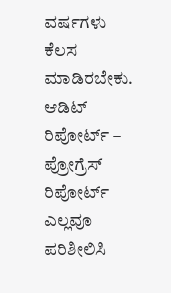ವರ್ಷಗಳು ಕೆಲಸ ಮಾಡಿರಬೇಕು. ಆಡಿಟ್ ರಿಪೋರ್ಟ್ – ಪ್ರೋಗ್ರೆಸ್ ರಿಪೋರ್ಟ್ ಎಲ್ಲವೂ ಪರಿಶೀಲಿಸಿ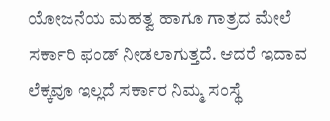ಯೋಜನೆಯ ಮಹತ್ವ ಹಾಗೂ ಗಾತ್ರದ ಮೇಲೆ ಸರ್ಕಾರಿ ಫಂಡ್ ನೀಡಲಾಗುತ್ತದೆ. ಆದರೆ ಇದಾವ ಲೆಕ್ಕವೂ ಇಲ್ಲದೆ ಸರ್ಕಾರ ನಿಮ್ಮ ಸಂಸ್ಥೆ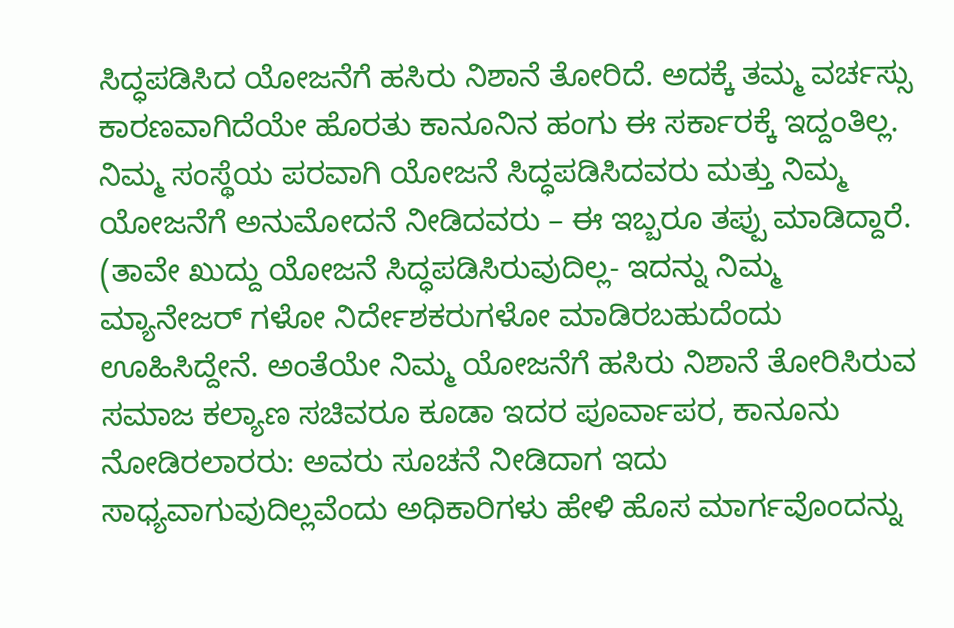ಸಿದ್ಧಪಡಿಸಿದ ಯೋಜನೆಗೆ ಹಸಿರು ನಿಶಾನೆ ತೋರಿದೆ. ಅದಕ್ಕೆ ತಮ್ಮ ವರ್ಚಸ್ಸು ಕಾರಣವಾಗಿದೆಯೇ ಹೊರತು ಕಾನೂನಿನ ಹಂಗು ಈ ಸರ್ಕಾರಕ್ಕೆ ಇದ್ದಂತಿಲ್ಲ. ನಿಮ್ಮ ಸಂಸ್ಥೆಯ ಪರವಾಗಿ ಯೋಜನೆ ಸಿದ್ಧಪಡಿಸಿದವರು ಮತ್ತು ನಿಮ್ಮ ಯೋಜನೆಗೆ ಅನುಮೋದನೆ ನೀಡಿದವರು – ಈ ಇಬ್ಬರೂ ತಪ್ಪು ಮಾಡಿದ್ದಾರೆ.
(ತಾವೇ ಖುದ್ದು ಯೋಜನೆ ಸಿದ್ಧಪಡಿಸಿರುವುದಿಲ್ಲ- ಇದನ್ನು ನಿಮ್ಮ ಮ್ಯಾನೇಜರ್ ಗಳೋ ನಿರ್ದೇಶಕರುಗಳೋ ಮಾಡಿರಬಹುದೆಂದು ಊಹಿಸಿದ್ದೇನೆ. ಅಂತೆಯೇ ನಿಮ್ಮ ಯೋಜನೆಗೆ ಹಸಿರು ನಿಶಾನೆ ತೋರಿಸಿರುವ ಸಮಾಜ ಕಲ್ಯಾಣ ಸಚಿವರೂ ಕೂಡಾ ಇದರ ಪೂರ್ವಾಪರ, ಕಾನೂನು ನೋಡಿರಲಾರರು: ಅವರು ಸೂಚನೆ ನೀಡಿದಾಗ ಇದು ಸಾಧ್ಯವಾಗುವುದಿಲ್ಲವೆಂದು ಅಧಿಕಾರಿಗಳು ಹೇಳಿ ಹೊಸ ಮಾರ್ಗವೊಂದನ್ನು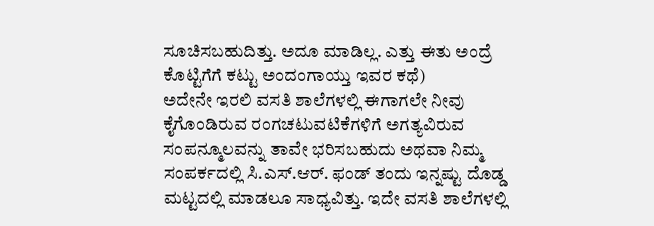ಸೂಚಿಸಬಹುದಿತ್ತು. ಅದೂ ಮಾಡಿಲ್ಲ. ಎತ್ತು ಈತು ಅಂದ್ರೆ ಕೊಟ್ಟಿಗೆಗೆ ಕಟ್ಟು ಅಂದಂಗಾಯ್ತು ಇವರ ಕಥೆ)
ಅದೇನೇ ಇರಲಿ ವಸತಿ ಶಾಲೆಗಳಲ್ಲಿ ಈಗಾಗಲೇ ನೀವು ಕೈಗೊಂಡಿರುವ ರಂಗಚಟುವಟಿಕೆಗಳಿಗೆ ಅಗತ್ಯವಿರುವ ಸಂಪನ್ಮೂಲವನ್ನು ತಾವೇ ಭರಿಸಬಹುದು ಅಥವಾ ನಿಮ್ಮ ಸಂಪರ್ಕದಲ್ಲಿ ಸಿ.ಎಸ್.ಆರ್. ಫಂಡ್ ತಂದು ಇನ್ನಷ್ಟು ದೊಡ್ಡ ಮಟ್ಟದಲ್ಲಿ ಮಾಡಲೂ ಸಾಧ್ಯವಿತ್ತು. ಇದೇ ವಸತಿ ಶಾಲೆಗಳಲ್ಲಿ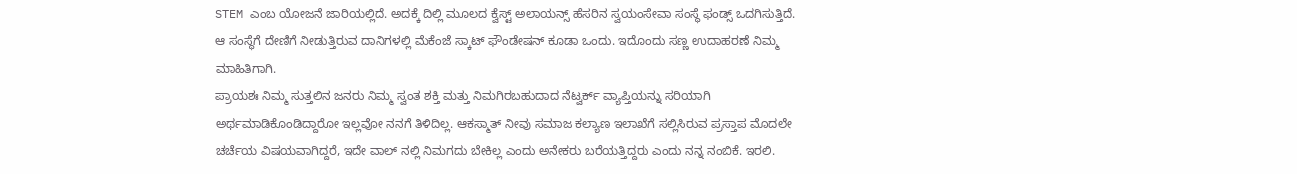STEM ಎಂಬ ಯೋಜನೆ ಜಾರಿಯಲ್ಲಿದೆ. ಅದಕ್ಕೆ ದಿಲ್ಲಿ ಮೂಲದ ಕ್ವೆಸ್ಟ್ ಅಲಾಯನ್ಸ್ ಹೆಸರಿನ ಸ್ವಯಂಸೇವಾ ಸಂಸ್ಥೆ ಫಂಡ್ಸ್ ಒದಗಿಸುತ್ತಿದೆ. ಆ ಸಂಸ್ಥೆಗೆ ದೇಣಿಗೆ ನೀಡುತ್ತಿರುವ ದಾನಿಗಳಲ್ಲಿ ಮೆಕೆಂಜೆ ಸ್ಕಾಟ್ ಫೌಂಡೇಷನ್ ಕೂಡಾ ಒಂದು. ಇದೊಂದು ಸಣ್ಣ ಉದಾಹರಣೆ ನಿಮ್ಮ ಮಾಹಿತಿಗಾಗಿ.
ಪ್ರಾಯಶಃ ನಿಮ್ಮ ಸುತ್ತಲಿನ ಜನರು ನಿಮ್ಮ ಸ್ವಂತ ಶಕ್ತಿ ಮತ್ತು ನಿಮಗಿರಬಹುದಾದ ನೆಟ್ವರ್ಕ್ ವ್ಯಾಪ್ತಿಯನ್ನು ಸರಿಯಾಗಿ ಅರ್ಥಮಾಡಿಕೊಂಡಿದ್ದಾರೋ ಇಲ್ಲವೋ ನನಗೆ ತಿಳಿದಿಲ್ಲ. ಆಕಸ್ಮಾತ್ ನೀವು ಸಮಾಜ ಕಲ್ಯಾಣ ಇಲಾಖೆಗೆ ಸಲ್ಲಿಸಿರುವ ಪ್ರಸ್ತಾಪ ಮೊದಲೇ ಚರ್ಚೆಯ ವಿಷಯವಾಗಿದ್ದರೆ, ಇದೇ ವಾಲ್ ನಲ್ಲಿ ನಿಮಗದು ಬೇಕಿಲ್ಲ ಎಂದು ಅನೇಕರು ಬರೆಯತ್ತಿದ್ದರು ಎಂದು ನನ್ನ ನಂಬಿಕೆ. ಇರಲಿ.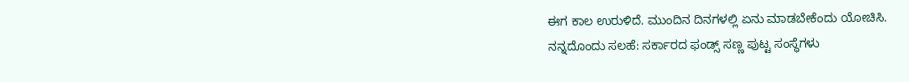ಈಗ ಕಾಲ ಉರುಳಿದೆ. ಮುಂದಿನ ದಿನಗಳಲ್ಲಿ ಏನು ಮಾಡಬೇಕೆಂದು ಯೋಚಿಸಿ.
ನನ್ನದೊಂದು ಸಲಹೆ: ಸರ್ಕಾರದ ಫಂಡ್ಸ್ ಸಣ್ಣ ಪುಟ್ಟ ಸಂಸ್ಥೆಗಳು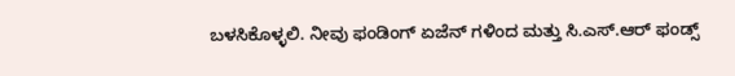ಬಳಸಿಕೊಳ್ಳಲಿ. ನೀವು ಫಂಡಿಂಗ್ ಏಜೆನ್ ಗಳಿಂದ ಮತ್ತು ಸಿ.ಎಸ್.ಆರ್ ಫಂಡ್ಸ್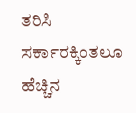ತರಿಸಿ ಸರ್ಕಾರಕ್ಕಿಂತಲೂ ಹೆಚ್ಚಿನ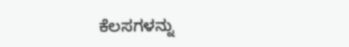ಕೆಲಸಗಳನ್ನು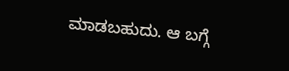ಮಾಡಬಹುದು. ಆ ಬಗ್ಗೆ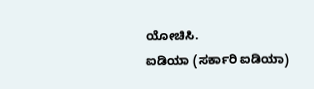ಯೋಚಿಸಿ.
ಐಡಿಯಾ (ಸರ್ಕಾರಿ ಐಡಿಯಾ)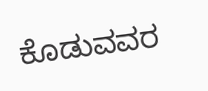ಕೊಡುವವರ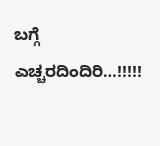ಬಗ್ಗೆ ಎಚ್ಚರದಿಂದಿರಿ…!!!!!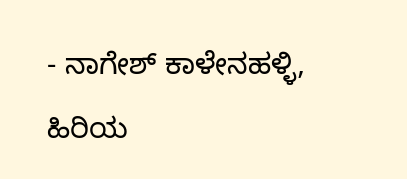- ನಾಗೇಶ್ ಕಾಳೇನಹಳ್ಳಿ, ಹಿರಿಯ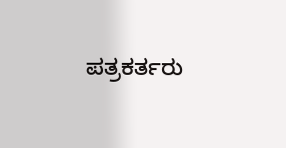ಪತ್ರಕರ್ತರು